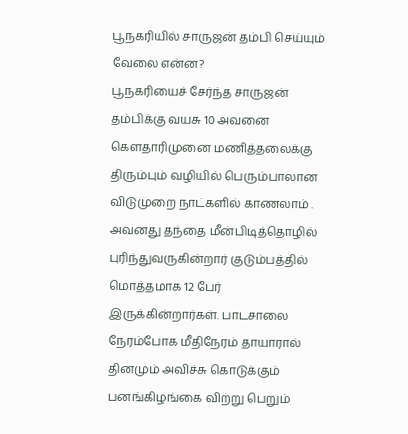பூநகரியில் சாருஜன் தம்பி செய்யும் வேலை என்ன?
பூநகரியைச் சேர்ந்த சாருஜன் தம்பிக்கு வயசு 10 அவனை கௌதாரிமுனை மணித்தலைக்கு திரும்பும் வழியில் பெரும்பாலான விடுமுறை நாட்களில் காணலாம் . அவனது தந்தை மீன்பிடித்தொழில் புரிந்துவருகின்றார் குடும்பத்தில் மொத்தமாக 12 பேர் இருக்கின்றார்கள். பாடசாலை நேரம்போக மீதிநேரம் தாயாரால் தினமும் அவிச்சு கொடுக்கும் பனங்கிழங்கை விற்று பெறும்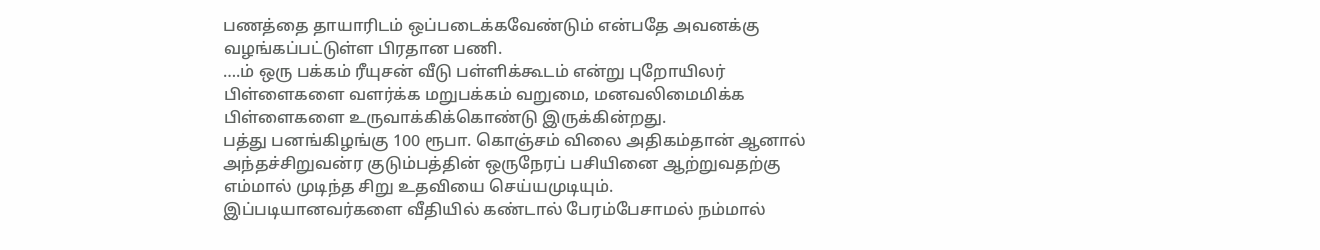பணத்தை தாயாரிடம் ஒப்படைக்கவேண்டும் என்பதே அவனக்கு வழங்கப்பட்டுள்ள பிரதான பணி.
….ம் ஒரு பக்கம் ரீயுசன் வீடு பள்ளிக்கூடம் என்று புறோயிலர் பிள்ளைகளை வளர்க்க மறுபக்கம் வறுமை, மனவலிமைமிக்க பிள்ளைகளை உருவாக்கிக்கொண்டு இருக்கின்றது.
பத்து பனங்கிழங்கு 100 ரூபா. கொஞ்சம் விலை அதிகம்தான் ஆனால் அந்தச்சிறுவன்ர குடும்பத்தின் ஒருநேரப் பசியினை ஆற்றுவதற்கு எம்மால் முடிந்த சிறு உதவியை செய்யமுடியும்.
இப்படியானவர்களை வீதியில் கண்டால் பேரம்பேசாமல் நம்மால்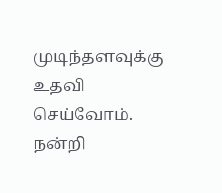முடிந்தளவுக்கு உதவி செய்வோம்.
நன்றி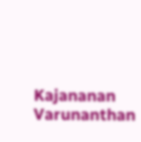Kajananan Varunanthan